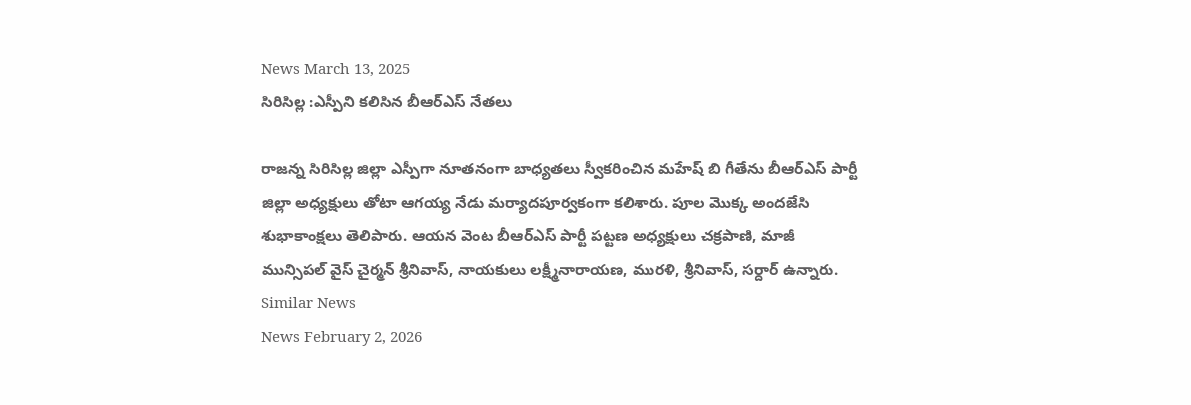News March 13, 2025
సిరిసిల్ల :ఎస్పీని కలిసిన బీఆర్ఎస్ నేతలు

రాజన్న సిరిసిల్ల జిల్లా ఎస్పీగా నూతనంగా బాధ్యతలు స్వీకరించిన మహేష్ బి గీతేను బీఆర్ఎస్ పార్టీ జిల్లా అధ్యక్షులు తోటా ఆగయ్య నేడు మర్యాదపూర్వకంగా కలిశారు. పూల మొక్క అందజేసి శుభాకాంక్షలు తెలిపారు. ఆయన వెంట బీఆర్ఎస్ పార్టీ పట్టణ అధ్యక్షులు చక్రపాణి, మాజీ మున్సిపల్ వైస్ చైర్మన్ శ్రీనివాస్, నాయకులు లక్ష్మీనారాయణ, మురళి, శ్రీనివాస్, సర్దార్ ఉన్నారు.
Similar News
News February 2, 2026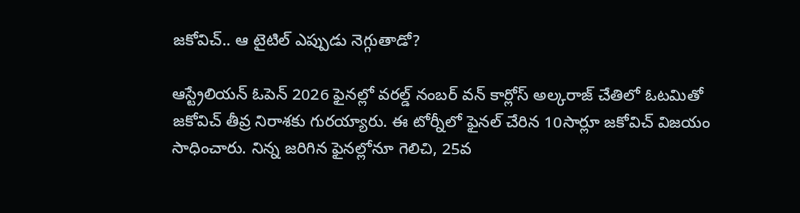జకోవిచ్.. ఆ టైటిల్ ఎప్పుడు నెగ్గుతాడో?

ఆస్ట్రేలియన్ ఓపెన్ 2026 ఫైనల్లో వరల్డ్ నంబర్ వన్ కార్లోస్ అల్కరాజ్ చేతిలో ఓటమితో జకోవిచ్ తీవ్ర నిరాశకు గురయ్యారు. ఈ టోర్నీలో ఫైనల్ చేరిన 10సార్లూ జకోవిచ్ విజయం సాధించారు. నిన్న జరిగిన ఫైనల్లోనూ గెలిచి, 25వ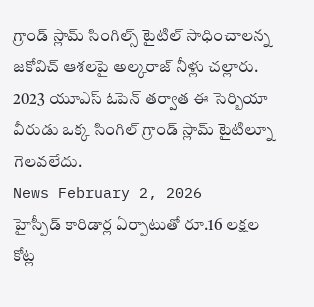గ్రాండ్ స్లామ్ సింగిల్స్ టైటిల్ సాధించాలన్న జకోవిచ్ ఆశలపై అల్కరాజ్ నీళ్లు చల్లారు. 2023 యూఎస్ ఓపెన్ తర్వాత ఈ సెర్బియా వీరుడు ఒక్క సింగిల్ గ్రాండ్ స్లామ్ టైటిల్నూ గెలవలేదు.
News February 2, 2026
హైస్పీడ్ కారిడార్ల ఏర్పాటుతో రూ.16 లక్షల కోట్ల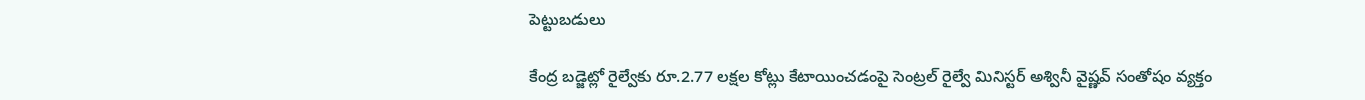పెట్టుబడులు

కేంద్ర బడ్జెట్లో రైల్వేకు రూ.2.77 లక్షల కోట్లు కేటాయించడంపై సెంట్రల్ రైల్వే మినిస్టర్ అశ్వినీ వైష్ణవ్ సంతోషం వ్యక్తం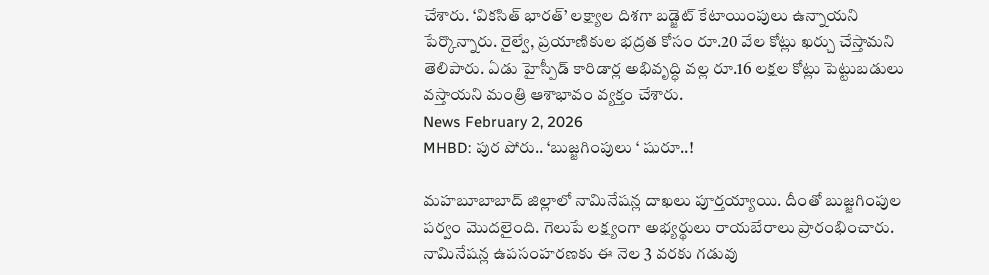చేశారు. ‘వికసిత్ భారత్’ లక్ష్యాల దిశగా బడ్జెట్ కేటాయింపులు ఉన్నాయని పేర్కొన్నారు. రైల్వే, ప్రయాణికుల భద్రత కోసం రూ.20 వేల కోట్లు ఖర్చు చేస్తామని తెలిపారు. ఏడు హైస్పీడ్ కారిడార్ల అభివృద్ధి వల్ల రూ.16 లక్షల కోట్లు పెట్టుబడులు వస్తాయని మంత్రి ఆశాభావం వ్యక్తం చేశారు.
News February 2, 2026
MHBD: పుర పోరు.. ‘బుజ్జగింపులు ‘ షురూ..!

మహబూబాబాద్ జిల్లాలో నామినేషన్ల దాఖలు పూర్తయ్యాయి. దీంతో బుజ్జగింపుల పర్వం మొదలైంది. గెలుపే లక్ష్యంగా అభ్యర్థులు రాయబేరాలు ప్రారంభించారు. నామినేషన్ల ఉపసంహరణకు ఈ నెల 3 వరకు గడువు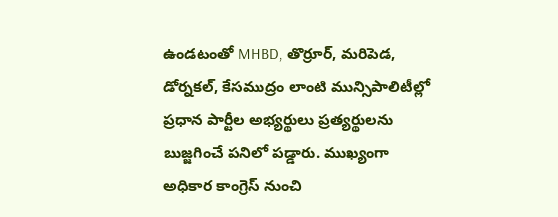ఉండటంతో MHBD, తొర్రూర్, మరిపెడ, డోర్నకల్, కేసముద్రం లాంటి మున్సిపాలిటీల్లో ప్రధాన పార్టీల అభ్యర్థులు ప్రత్యర్థులను బుజ్జగించే పనిలో పడ్డారు. ముఖ్యంగా అధికార కాంగ్రెస్ నుంచి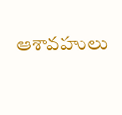ఆశావహులు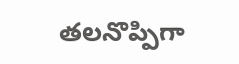తలనొప్పిగా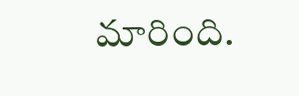మారింది.